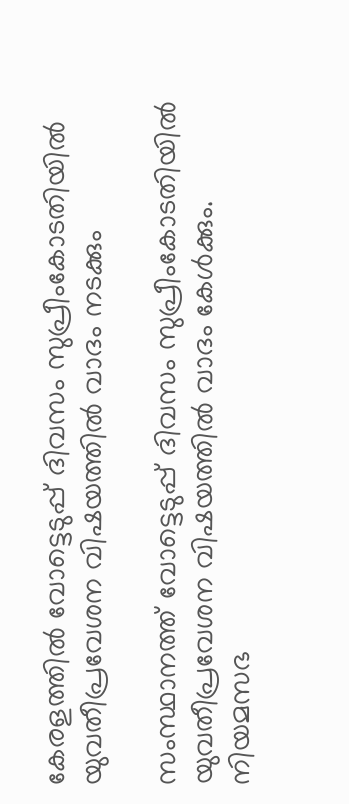കേരളത്തില്‍ വോട്ടെടുപ്പ് ദിവസം സുപ്രീംകോടതിയില്‍ യുവതീപ്രവേശന വിഷയത്തില്‍ വാദം നടക്കും

സംസ്ഥാനത്ത് വോട്ടെടുപ്പ് ദിവസം സുപ്രീംകോടതിയില്‍ യുവതീപ്രവേശന വിഷയത്തില്‍ വാദം കേള്‍ക്കും. നിയമസഭ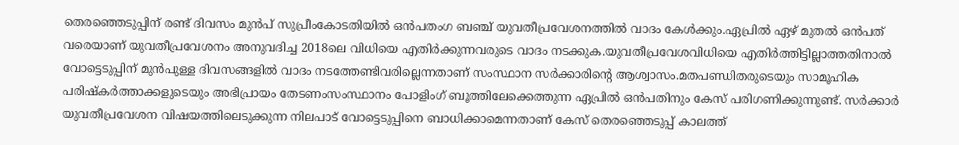തെരഞ്ഞെടുപ്പിന് രണ്ട് ദിവസം മുൻപ് സുപ്രീംകോടതിയില്‍ ഒൻപതംഗ ബഞ്ച് യുവതീപ്രവേശനത്തില്‍ വാദം കേള്‍ക്കും.ഏപ്രില്‍ ഏഴ് മുതല്‍ ഒൻപത് വരെയാണ് യുവതീപ്രവേശനം അനുവദിച്ച 2018ലെ വിധിയെ എതിർക്കുന്നവരുടെ വാദം നടക്കുക.യുവതീപ്രവേശവിധിയെ എതിർത്തിട്ടില്ലാത്തതിനാല്‍ വോട്ടെടുപ്പിന് മുൻപുള്ള ദിവസങ്ങളില്‍ വാദം നടത്തേണ്ടിവരില്ലെന്നതാണ് സംസ്ഥാന സർക്കാരിന്‍റെ ആശ്വാസം.മതപണ്ഡിതരുടെയും സാമൂഹിക പരിഷ്‌കർത്താക്കളുടെയും അഭിപ്രായം തേടണംസംസ്ഥാനം പോളിംഗ് ബൂത്തിലേക്കെത്തുന്ന ഏപ്രില്‍ ഒൻപതിനും കേസ് പരിഗണിക്കുന്നുണ്ട്. സർക്കാർ യുവതീപ്രവേശന വിഷയത്തിലെടുക്കുന്ന നിലപാട് വോട്ടെടുപ്പിനെ ബാധിക്കാമെന്നതാണ് കേസ് തെരഞ്ഞെടുപ്പ് കാലത്ത്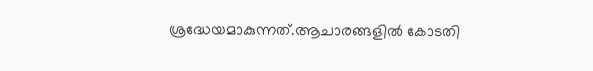ശ്രദ്ധേയമാകുന്നത്.ആചാരങ്ങളില്‍ കോടതി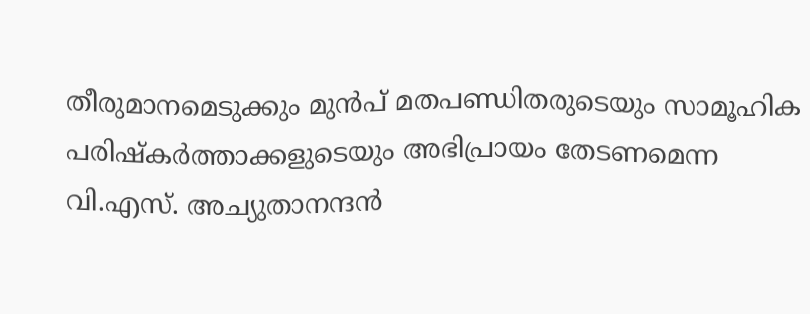തീരുമാനമെടുക്കും മുൻപ് മതപണ്ഡിതരുടെയും സാമൂഹിക പരിഷ്‌കർത്താക്കളുടെയും അഭിപ്രായം തേടണമെന്ന വി.എസ്. അച്യുതാനന്ദൻ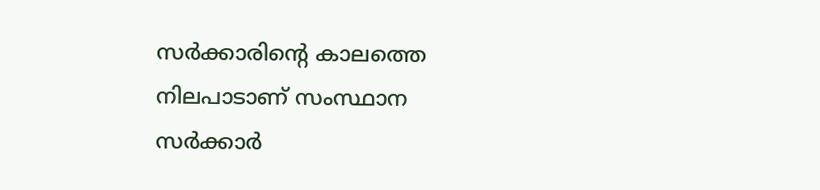സർക്കാരിന്‍റെ കാലത്തെ നിലപാടാണ് സംസ്ഥാന സർക്കാർ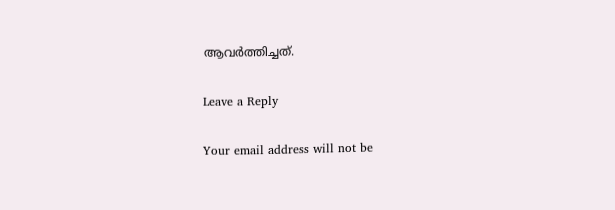ആവർത്തിച്ചത്.

Leave a Reply

Your email address will not be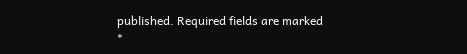published. Required fields are marked *